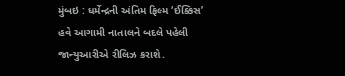મુંબઇ : ધર્મેન્દ્રની અંતિમ ફિલ્મ ‘ઈક્કિસ’ હવે આગામી નાતાલને બદલે પહેલી જાન્યુઆરીએ રીલિઝ કરાશે.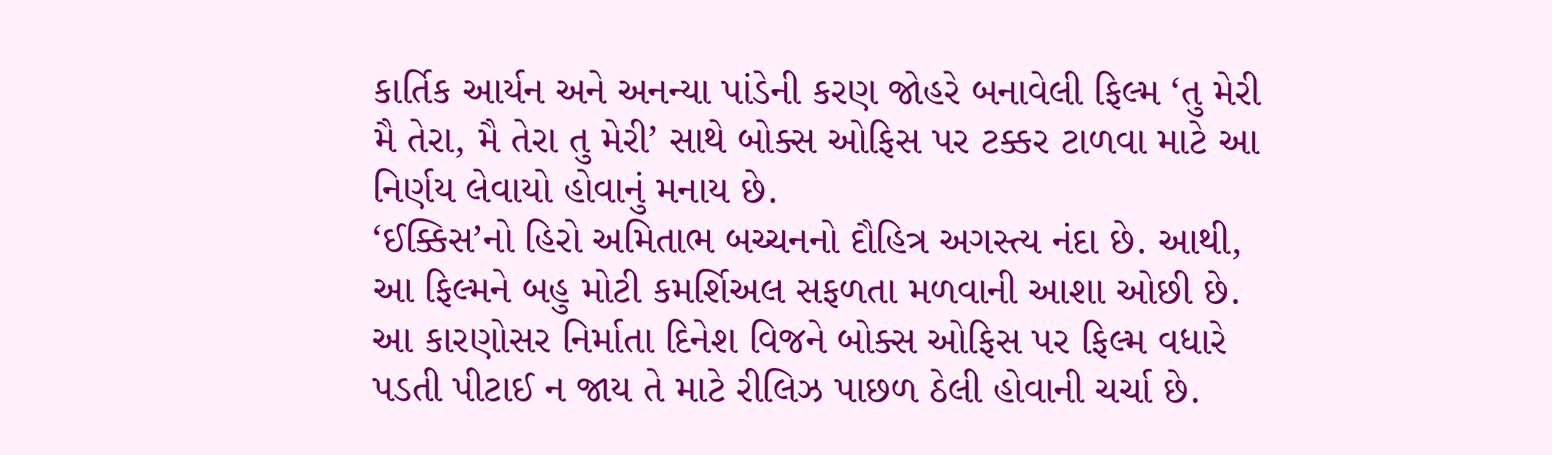કાર્તિક આર્યન અને અનન્યા પાંડેની કરણ જોહરે બનાવેલી ફિલ્મ ‘તુ મેરી મૈ તેરા, મૈ તેરા તુ મેરી’ સાથે બોક્સ ઓફિસ પર ટક્કર ટાળવા માટે આ નિર્ણય લેવાયો હોવાનું મનાય છે.
‘ઈક્કિસ’નો હિરો અમિતાભ બચ્ચનનો દૌહિત્ર અગસ્ત્ય નંદા છે. આથી, આ ફિલ્મને બહુ મોટી કમર્શિઅલ સફળતા મળવાની આશા ઓછી છે. આ કારણોસર નિર્માતા દિનેશ વિજને બોક્સ ઓફિસ પર ફિલ્મ વધારે પડતી પીટાઈ ન જાય તે માટે રીલિઝ પાછળ ઠેલી હોવાની ચર્ચા છે.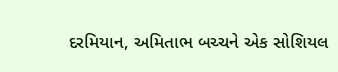દરમિયાન, અમિતાભ બચ્ચને એક સોશિયલ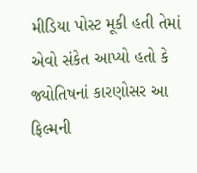મીડિયા પોસ્ટ મૂકી હતી તેમાં એવો સંકેત આપ્યો હતો કે જ્યોતિષનાં કારણોસર આ ફિલ્મની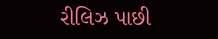રીલિઝ પાછી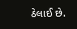ઠેલાઈ છે.